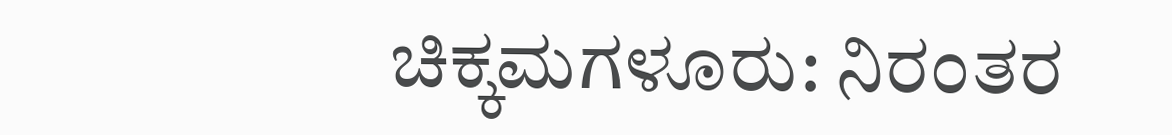ಚಿಕ್ಕಮಗಳೂರು: ನಿರಂತರ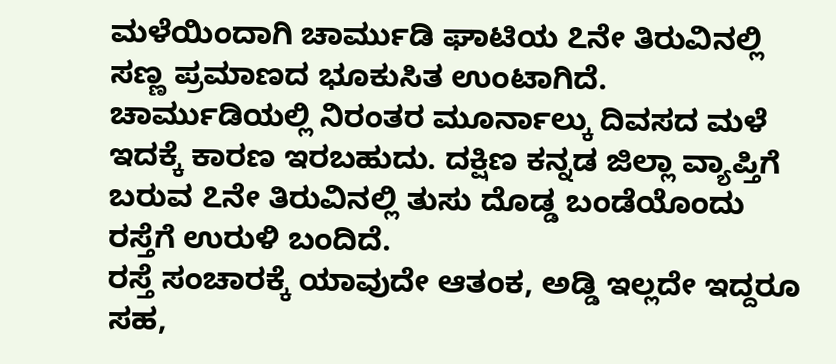ಮಳೆಯಿಂದಾಗಿ ಚಾರ್ಮುಡಿ ಘಾಟಿಯ ೭ನೇ ತಿರುವಿನಲ್ಲಿ ಸಣ್ಣ ಪ್ರಮಾಣದ ಭೂಕುಸಿತ ಉಂಟಾಗಿದೆ.
ಚಾರ್ಮುಡಿಯಲ್ಲಿ ನಿರಂತರ ಮೂರ್ನಾಲ್ಕು ದಿವಸದ ಮಳೆ ಇದಕ್ಕೆ ಕಾರಣ ಇರಬಹುದು. ದಕ್ಷಿಣ ಕನ್ನಡ ಜಿಲ್ಲಾ ವ್ಯಾಪ್ತಿಗೆ ಬರುವ ೭ನೇ ತಿರುವಿನಲ್ಲಿ ತುಸು ದೊಡ್ಡ ಬಂಡೆಯೊಂದು ರಸ್ತೆಗೆ ಉರುಳಿ ಬಂದಿದೆ.
ರಸ್ತೆ ಸಂಚಾರಕ್ಕೆ ಯಾವುದೇ ಆತಂಕ, ಅಡ್ಡಿ ಇಲ್ಲದೇ ಇದ್ದರೂ ಸಹ,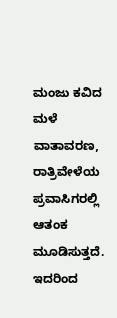ಮಂಜು ಕವಿದ ಮಳೆ ವಾತಾವರಣ, ರಾತ್ರಿವೇಳೆಯ ಪ್ರವಾಸಿಗರಲ್ಲಿ ಆತಂಕ ಮೂಡಿಸುತ್ತದೆ. ಇದರಿಂದ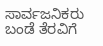ಸಾರ್ವಜನಿಕರು ಬಂಡೆ ತೆರವಿಗೆ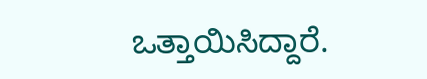ಒತ್ತಾಯಿಸಿದ್ದಾರೆ.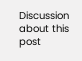Discussion about this post